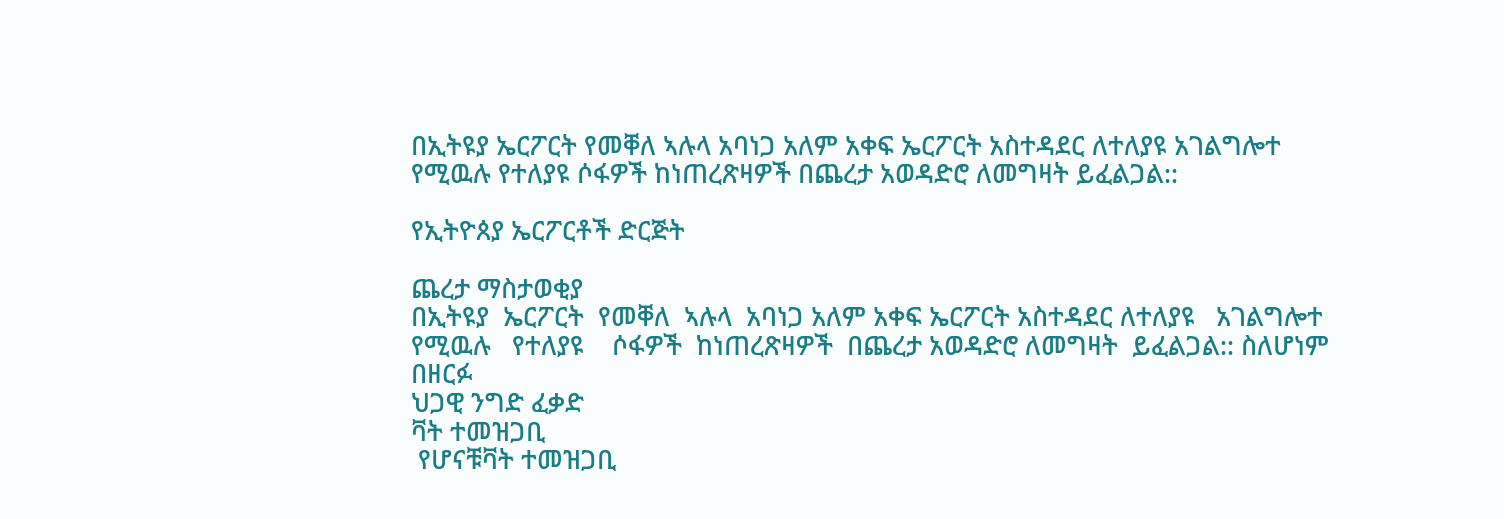በኢትዩያ ኤርፖርት የመቐለ ኣሉላ አባነጋ አለም አቀፍ ኤርፖርት አስተዳደር ለተለያዩ አገልግሎተ የሚዉሉ የተለያዩ ሶፋዎች ከነጠረጽዛዎች በጨረታ አወዳድሮ ለመግዛት ይፈልጋል::

የኢትዮጰያ ኤርፖርቶች ድርጅት

ጨረታ ማስታወቂያ
በኢትዩያ  ኤርፖርት  የመቐለ  ኣሉላ  አባነጋ አለም አቀፍ ኤርፖርት አስተዳደር ለተለያዩ   አገልግሎተ  የሚዉሉ   የተለያዩ    ሶፋዎች  ከነጠረጽዛዎች  በጨረታ አወዳድሮ ለመግዛት  ይፈልጋል:: ስለሆነም በዘርፉ
ህጋዊ ንግድ ፈቃድ
ቫት ተመዝጋቢ
 የሆናቹቫት ተመዝጋቢ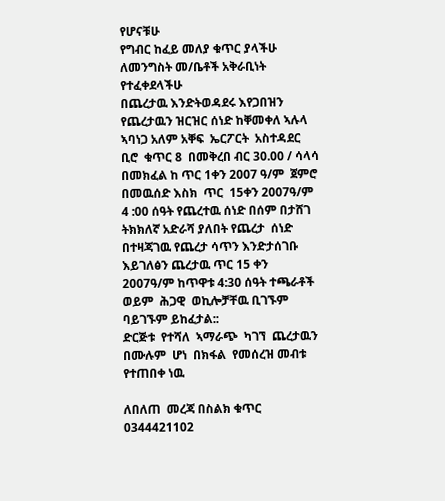የሆናቹሁ
የግብር ከፈይ መለያ ቁጥር ያላችሁ
ለመንግስት መ/ቤቶች አቅራቢነት የተፈቀደላችሁ
በጨረታዉ እንድትወዳደሩ እየጋበዝን የጨረታዉን ዝርዝር ሰነድ ከቐመቀለ ኣሉላ ኣባነጋ አለም አቐፍ  ኤርፖርት  አስተዳደር ቢሮ  ቁጥር 8  በመቅረበ ብር 30.00 / ሳላሳ  በመክፈል ከ ጥር 1ቀን 2007 ዓ/ም  ጀምሮ  በመዉሰድ እስክ  ጥር  15ቀን 2007ዓ/ም 4 :00 ሰዓት የጨረተዉ ሰነድ በሰም በታሸገ ትክክለኛ አድራሻ ያለበት የጨረታ  ሰነድ   በተዛጃገዉ የጨረታ ሳጥን እንድታሰገቡ   እይገለፅን ጨረታዉ ጥር 15 ቀን 2007ዓ/ም ከጥዋቱ 4:30 ሰዓት ተጫራቶች ወይም  ሕጋዊ  ወኪሎቻቸዉ ቢገኙም ባይገኙም ይከፈታል::
ድርጅቱ  የተሻለ  ኣማራጭ  ካገኘ  ጨረታዉን በሙሉም  ሆነ  በክፋል  የመሰረዝ መብቱ  የተጠበቀ ነዉ

ለበለጠ  መረጃ በስልክ ቁጥር 0344421102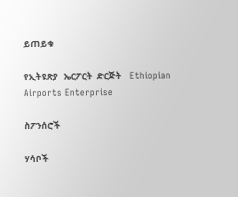ይጠይቁ

የኢትዩጽያ   ኤርፖርት  ድርጅት    Ethiopian Airports Enterprise

ስፖንሰሮች

ሃሳቦች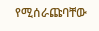የሚሰራጩባቸው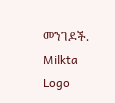መንገዶች.
Milkta Logo